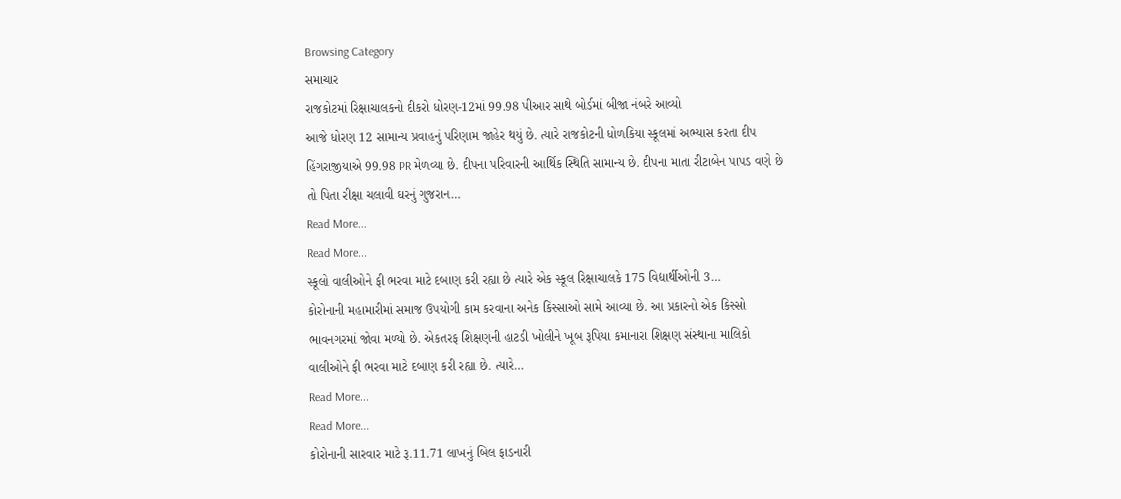Browsing Category
સમાચાર
રાજકોટમાં રિક્ષાચાલકનો દીકરો ધોરણ-12માં 99.98 પીઆર સાથે બોર્ડમાં બીજા નંબરે આવ્યો
આજે ધોરણ 12 સામાન્ય પ્રવાહનું પરિણામ જાહેર થયું છે. ત્યારે રાજકોટની ધોળકિયા સ્કૂલમાં અભ્યાસ કરતા દીપ હિંગરાજીયાએ 99.98 PR મેળવ્યા છે. દીપના પરિવારની આર્થિક સ્થિતિ સામાન્ય છે. દીપના માતા રીટાબેન પાપડ વણે છે તો પિતા રીક્ષા ચલાવી ઘરનું ગુજરાન…
Read More...
Read More...
સ્કૂલો વાલીઓને ફી ભરવા માટે દબાણ કરી રહ્યા છે ત્યારે એક સ્કૂલ રિક્ષાચાલકે 175 વિદ્યાર્થીઓની 3…
કોરોનાની મહામારીમાં સમાજ ઉપયોગી કામ કરવાના અનેક કિસ્સાઓ સામે આવ્યા છે. આ પ્રકારનો એક કિસ્સો ભાવનગરમાં જોવા મળ્યો છે. એકતરફ શિક્ષણની હાટડી ખોલીને ખૂબ રૂપિયા કમાનારા શિક્ષણ સંસ્થાના માલિકો વાલીઓને ફી ભરવા માટે દબાણ કરી રહ્યા છે. ત્યારે…
Read More...
Read More...
કોરોનાની સારવાર માટે રૂ.11.71 લાખનું બિલ ફાડનારી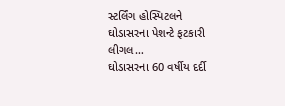સ્ટર્લિંગ હોસ્પિટલને ઘોડાસરના પેશન્ટે ફટકારી લીગલ…
ઘોડાસરના 60 વર્ષીય દર્દી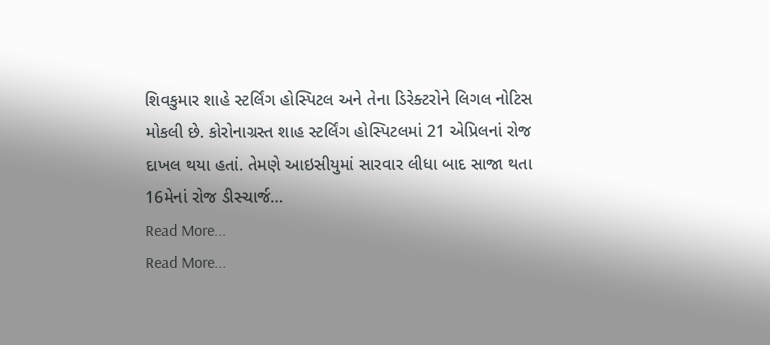શિવકુમાર શાહે સ્ટર્લિંગ હોસ્પિટલ અને તેના ડિરેક્ટરોને લિગલ નોટિસ મોકલી છે. કોરોનાગ્રસ્ત શાહ સ્ટર્લિંગ હોસ્પિટલમાં 21 એપ્રિલનાં રોજ દાખલ થયા હતાં. તેમણે આઇસીયુમાં સારવાર લીધા બાદ સાજા થતા 16મેનાં રોજ ડીસ્ચાર્જ…
Read More...
Read More...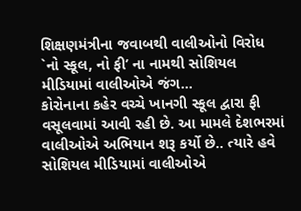શિક્ષણમંત્રીના જવાબથી વાલીઓનો વિરોધ `નો સ્કૂલ, નો ફી’ ના નામથી સોશિયલ મીડિયામાં વાલીઓએ જંગ…
કોરોનાના કહેર વચ્ચે ખાનગી સ્કૂલ દ્વારા ફી વસૂલવામાં આવી રહી છે. આ મામલે દેશભરમાં વાલીઓએ અભિયાન શરૂ કર્યો છે.. ત્યારે હવે સોશિયલ મીડિયામાં વાલીઓએ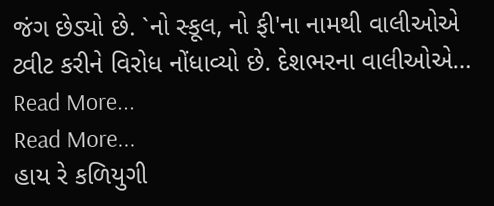જંગ છેડ્યો છે. `નો સ્કૂલ, નો ફી'ના નામથી વાલીઓએ ટ્વીટ કરીને વિરોધ નોંધાવ્યો છે. દેશભરના વાલીઓએ…
Read More...
Read More...
હાય રે કળિયુગી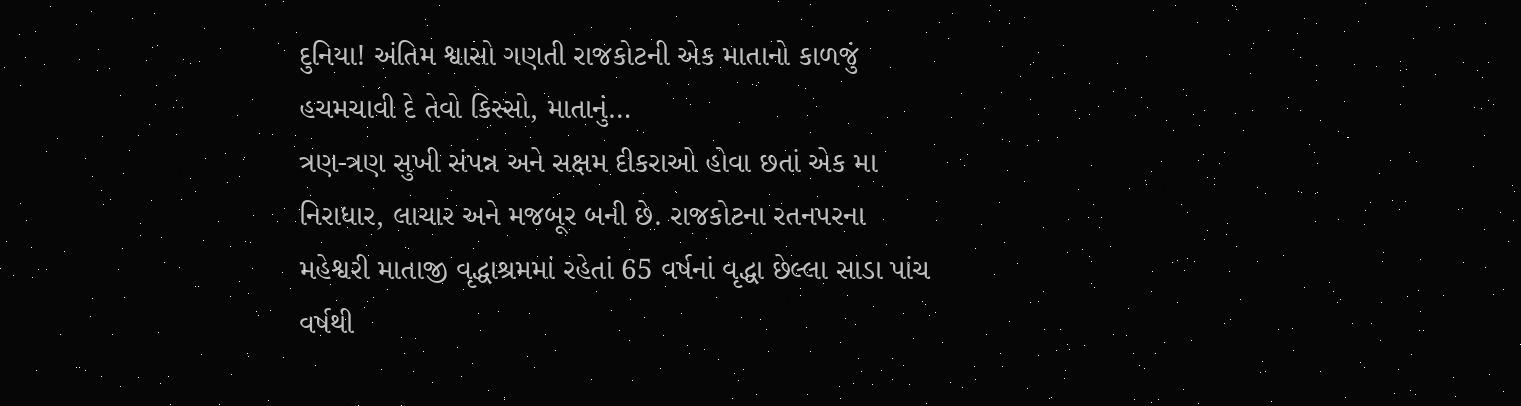દુનિયા! અંતિમ શ્વાસો ગણતી રાજકોટની એક માતાનો કાળજું હચમચાવી દે તેવો કિસ્સો, માતાનું…
ત્રણ-ત્રણ સુખી સંપન્ન અને સક્ષમ દીકરાઓ હોવા છતાં એક મા નિરાધાર, લાચાર અને મજબૂર બની છે. રાજકોટના રતનપરના મહેશ્વરી માતાજી વૃદ્ધાશ્રમમાં રહેતાં 65 વર્ષનાં વૃદ્ધા છેલ્લા સાડા પાંચ વર્ષથી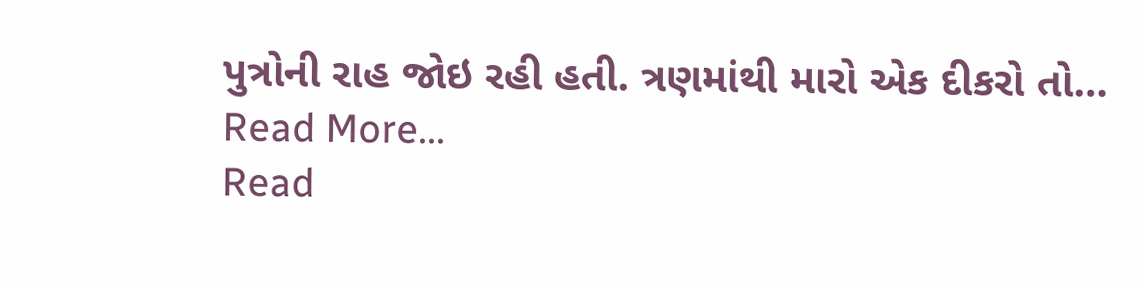પુત્રોની રાહ જોઇ રહી હતી. ત્રણમાંથી મારો એક દીકરો તો…
Read More...
Read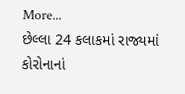More...
છેલ્લા 24 કલાકમાં રાજ્યમાં કોરોનાનાં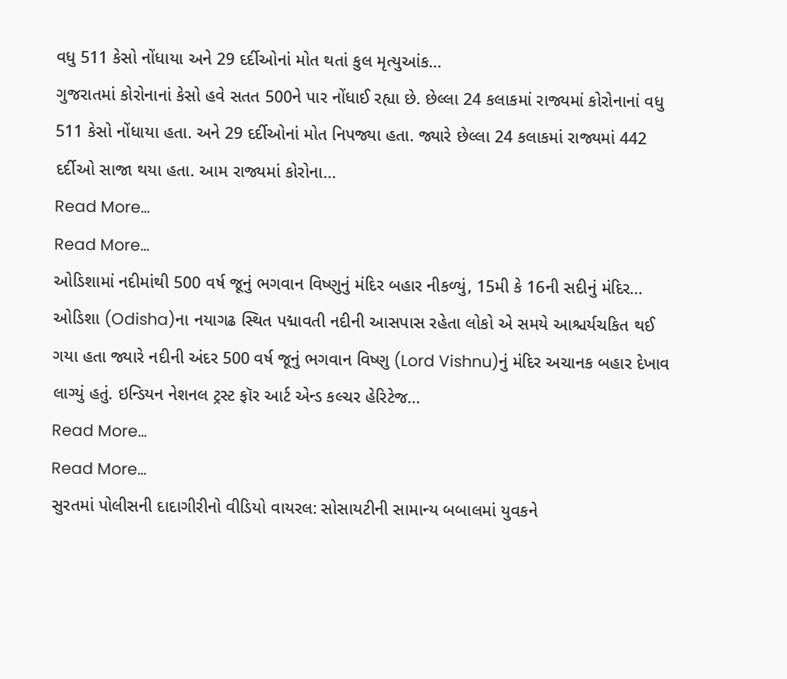વધુ 511 કેસો નોંધાયા અને 29 દર્દીઓનાં મોત થતાં કુલ મૃત્યુઆંક…
ગુજરાતમાં કોરોનાનાં કેસો હવે સતત 500ને પાર નોંધાઈ રહ્યા છે. છેલ્લા 24 કલાકમાં રાજ્યમાં કોરોનાનાં વધુ 511 કેસો નોંધાયા હતા. અને 29 દર્દીઓનાં મોત નિપજ્યા હતા. જ્યારે છેલ્લા 24 કલાકમાં રાજ્યમાં 442 દર્દીઓ સાજા થયા હતા. આમ રાજ્યમાં કોરોના…
Read More...
Read More...
ઓડિશામાં નદીમાંથી 500 વર્ષ જૂનું ભગવાન વિષ્ણુનું મંદિર બહાર નીકળ્યું, 15મી કે 16ની સદીનું મંદિર…
ઓડિશા (Odisha)ના નયાગઢ સ્થિત પદ્માવતી નદીની આસપાસ રહેતા લોકો એ સમયે આશ્ચર્યચકિત થઈ ગયા હતા જ્યારે નદીની અંદર 500 વર્ષ જૂનું ભગવાન વિષ્ણુ (Lord Vishnu)નું મંદિર અચાનક બહાર દેખાવ લાગ્યું હતું. ઇન્ડિયન નેશનલ ટ્રસ્ટ ફૉર આર્ટ એન્ડ કલ્ચર હેરિટેજ…
Read More...
Read More...
સુરતમાં પોલીસની દાદાગીરીનો વીડિયો વાયરલ: સોસાયટીની સામાન્ય બબાલમાં યુવકને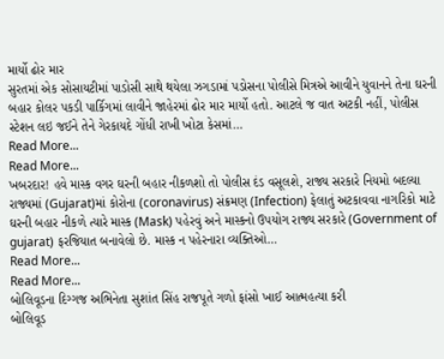માર્યો ઢોર માર
સુરતમાં એક સોસાયટીમાં પાડોસી સાથે થયેલા ઝગડામાં પડોસના પોલીસે મિત્રએ આવીને યુવાનને તેના ઘરની બહાર કોલર પકડી પાર્કિગમાં લાવીને જાહેરમાં ઢોર માર માર્યો હતો. આટલે જ વાત અટકી નહીં, પોલીસ સ્ટેશન લઇ જઈને તેને ગેરકાયદે ગોંધી રાખી ખોટા કેસમાં…
Read More...
Read More...
ખબરદાર! હવે માસ્ક વગર ઘરની બહાર નીકળશો તો પોલીસ દંડ વસૂલશે, રાજ્ય સરકારે નિયમો બદલ્યા
રાજ્યમાં (Gujarat)માં કોરોના (coronavirus) સંક્રમણ (Infection) ફેલાતું અટકાવવા નાગરિકો માટે ઘરની બહાર નીકળે ત્યારે માસ્ક (Mask) પહેરવું અને માસ્કનો ઉપયોગ રાજ્ય સરકારે (Government of gujarat) ફરજિયાત બનાવેલો છે. માસ્ક ન પહેરનારા વ્યક્તિઓ…
Read More...
Read More...
બોલિવૂડના દિગ્ગજ અભિનેતા સુશાંત સિંહ રાજપૂતે ગળો ફાંસો ખાઈ આત્મહત્યા કરી
બોલિવૂડ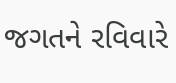જગતને રવિવારે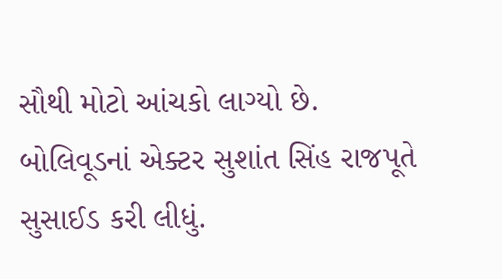સૌથી મોટો આંચકો લાગ્યો છે. બોલિવૂડનાં એક્ટર સુશાંત સિંહ રાજપૂતે સુસાઈડ કરી લીધું.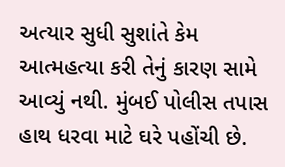અત્યાર સુધી સુશાંતે કેમ આત્મહત્યા કરી તેનું કારણ સામે આવ્યું નથી. મુંબઈ પોલીસ તપાસ હાથ ધરવા માટે ઘરે પહોંચી છે.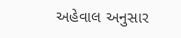અહેવાલ અનુસાર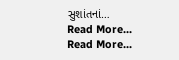સુશાંતનાં…
Read More...
Read More...